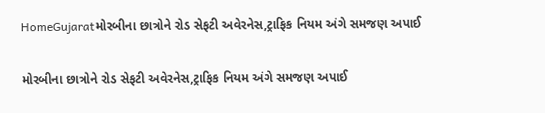HomeGujaratમોરબીના છાત્રોને રોડ સેફટી અવેરનેસ,ટ્રાફિક નિયમ અંગે સમજણ અપાઈ

મોરબીના છાત્રોને રોડ સેફટી અવેરનેસ,ટ્રાફિક નિયમ અંગે સમજણ અપાઈ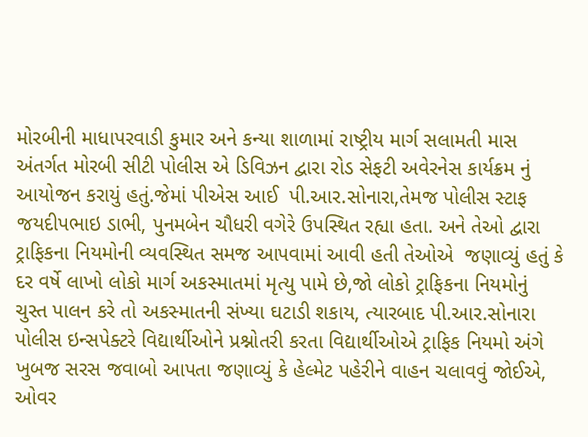મોરબીની માધાપરવાડી કુમાર અને કન્યા શાળામાં રાષ્ટ્રીય માર્ગ સલામતી માસ અંતર્ગત મોરબી સીટી પોલીસ એ ડિવિઝન દ્વારા રોડ સેફટી અવેરનેસ કાર્યક્રમ નું આયોજન કરાયું હતું.જેમાં પીએસ આઈ  પી.આર.સોનારા,તેમજ પોલીસ સ્ટાફ જયદીપભાઇ ડાભી, પુનમબેન ચૌધરી વગેરે ઉપસ્થિત રહ્યા હતા. અને તેઓ દ્વારા  ટ્રાફિકના નિયમોની વ્યવસ્થિત સમજ આપવામાં આવી હતી તેઓએ  જણાવ્યું હતું કે દર વર્ષે લાખો લોકો માર્ગ અકસ્માતમાં મૃત્યુ પામે છે,જો લોકો ટ્રાફિકના નિયમોનું ચુસ્ત પાલન કરે તો અકસ્માતની સંખ્યા ઘટાડી શકાય, ત્યારબાદ પી.આર.સોનારા પોલીસ ઇન્સપેક્ટરે વિદ્યાર્થીઓને પ્રશ્નોતરી કરતા વિદ્યાર્થીઓએ ટ્રાફિક નિયમો અંગે ખુબજ સરસ જવાબો આપતા જણાવ્યું કે હેલ્મેટ પહેરીને વાહન ચલાવવું જોઈએ, ઓવર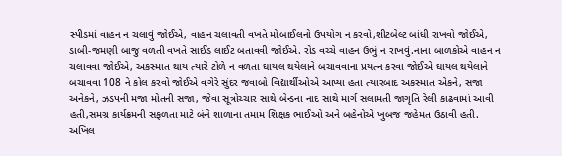સ્પીડમાં વાહન ન ચલાવું જોઈએ, વાહન ચલાવતી વખતે મોબાઈલનો ઉપયોગ ન કરવો,શીટબેલ્ટ બાંધી રાખવો જોઈએ, ડાબી-જમણી બાજુ વળતી વખતે સાઈડ લાઈટ બતાવવી જોઈએ. રોડ વચ્ચે વાહન ઉભું ન રાખવું.નાના બાળકોએ વાહન ન ચલાવવા જોઈએ, અકસ્માત થાય ત્યારે ટોળે ન વળતા ઘાયલ થયેલાને બચાવવાના પ્રયત્ન કરવા જોઈએ ઘાયલ થયેલાને બચાવવા 108 ને કોલ કરવો જોઈએ વગેરે સુંદર જવાબો વિદ્યાર્થીઓએ આપ્યા હતા ત્યારબાદ અકસ્માત એકને, સજા અનેકને, ઝડપની મજા મોતની સજા, જેવા સૂત્રોચ્ચાર સાથે બેન્ડના નાદ સાથે માર્ગ સલામતી જાગૃતિ રેલી કાઢવામાં આવી હતી,સમગ્ર કાર્યક્રમની સફળતા માટે બંને શાળાના તમામ શિક્ષક ભાઈઓ અને બહેનોએ ખુબજ જહેમત ઉઠાવી હતી.    અખિલ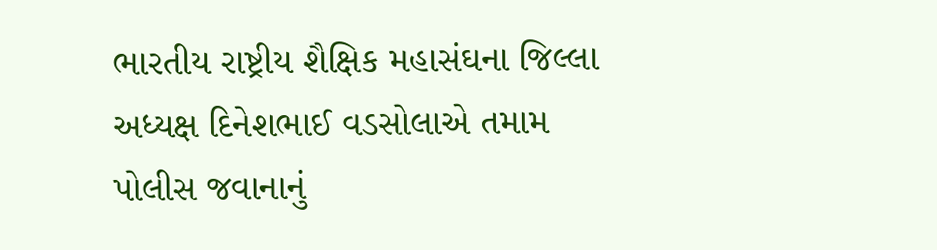ભારતીય રાષ્ટ્રીય શૈક્ષિક મહાસંઘના જિલ્લા અધ્યક્ષ દિનેશભાઈ વડસોલાએ તમામ પોલીસ જવાનાનું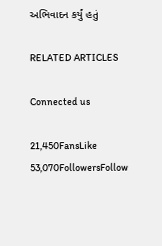અભિવાદન કર્યું હતું

RELATED ARTICLES

Connected us

21,450FansLike
53,070FollowersFollow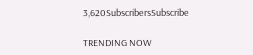3,620SubscribersSubscribe

TRENDING NOW